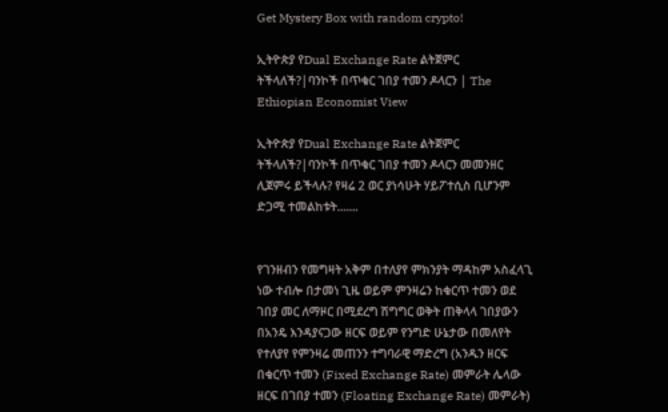Get Mystery Box with random crypto!

ኢትዮጵያ የDual Exchange Rate ልትጀምር ትችላለች?|ባንኮች በጥቁር ገበያ ተመን ዶላርን | The Ethiopian Economist View

ኢትዮጵያ የDual Exchange Rate ልትጀምር ትችላለች?|ባንኮች በጥቁር ገበያ ተመን ዶላርን መመንዘር ሊጀምሩ ይችላሉ? የዛሬ 2 ወር ያነሳሁት ሃይፖተሲስ ቢሆንም ድጋሚ ተመልከቱት.......


የገንዘብን የመግዛት አቅም በተለያየ ምክንያት ማዳከም አስፈላጊ ነው ተብሎ በታመነ ጊዜ ወይም ምንዛሬን ከቁርጥ ተመን ወደ ገበያ መር ለማዞር በሚደረግ ሽግግር ወቅት ጠቅላላ ገበያውን በአንዴ እንዳያናጋው ዘርፍ ወይም የንግድ ሁኔታው በመለየት የተለያየ የምንዛሬ መጠንን ተግባራዊ ማድረግ (አንዱን ዘርፍ በቁርጥ ተመን (Fixed Exchange Rate) መምራት ሌላው ዘርፍ በገበያ ተመን (Floating Exchange Rate) መምራት)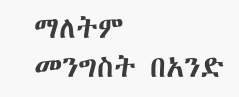ማለትም መንግስት በአንድ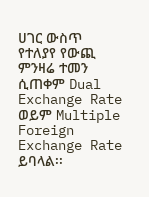ሀገር ውስጥ የተለያየ የውጪ ምንዛሬ ተመን ሲጠቀም Dual Exchange Rate ወይም Multiple Foreign Exchange Rate ይባላል፡፡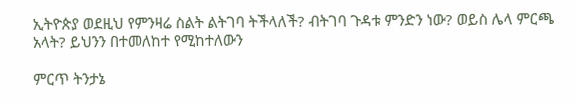ኢትዮጵያ ወደዚህ የምንዛሬ ስልት ልትገባ ትችላለች? ብትገባ ጉዳቱ ምንድን ነው? ወይስ ሌላ ምርጫ አላት? ይህንን በተመለከተ የሚከተለውን

ምርጥ ትንታኔ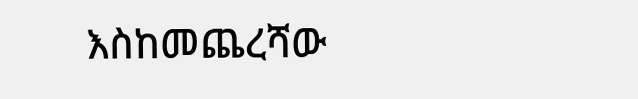እስከመጨረሻው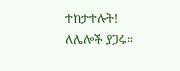ተከታተሉት! ለሌሎች ያጋሩ።